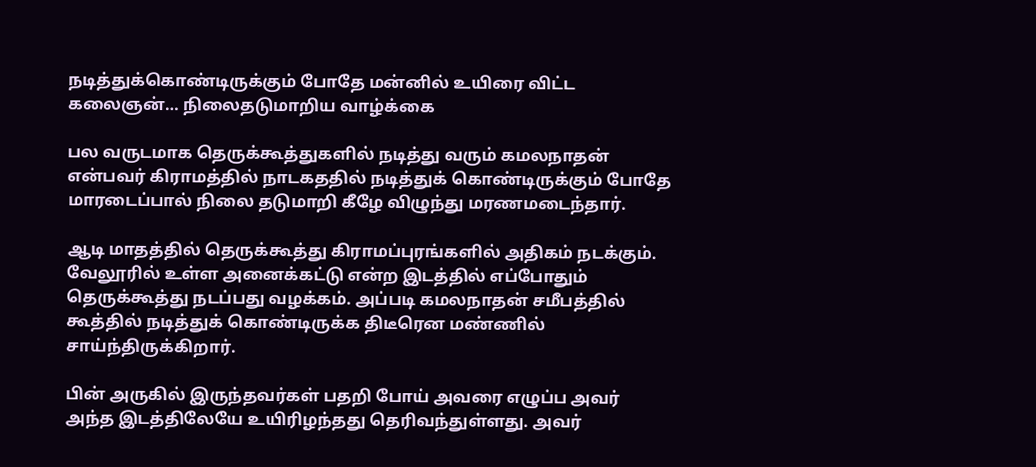நடித்துக்கொண்டிருக்கும் போதே மன்னில் உயிரை விட்ட கலைஞன்… நிலைதடுமாறிய வாழ்க்கை

பல வருடமாக தெருக்கூத்துகளில் நடித்து வரும் கமலநாதன் என்பவர் கிராமத்தில் நாடகததில் நடித்துக் கொண்டிருக்கும் போதே மாரடைப்பால் நிலை தடுமாறி கீழே விழுந்து மரணமடைந்தார்.

ஆடி மாதத்தில் தெருக்கூத்து கிராமப்புரங்களில் அதிகம் நடக்கும். வேலூரில் உள்ள அனைக்கட்டு என்ற இடத்தில் எப்போதும் தெருக்கூத்து நடப்பது வழக்கம். அப்படி கமலநாதன் சமீபத்தில் கூத்தில் நடித்துக் கொண்டிருக்க திடீரென மண்ணில் சாய்ந்திருக்கிறார்.

பின் அருகில் இருந்தவர்கள் பதறி போய் அவரை எழுப்ப அவர் அந்த இடத்திலேயே உயிரிழந்தது தெரிவந்துள்ளது. அவர்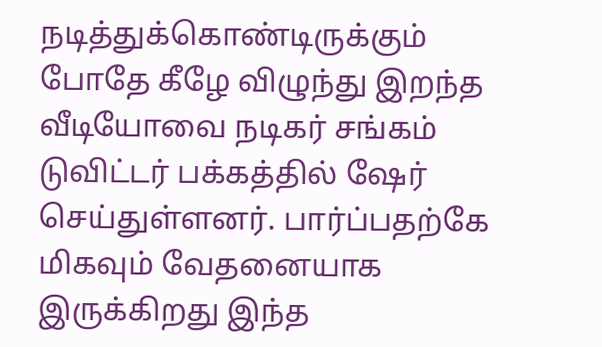நடித்துக்கொண்டிருக்கும் போதே கீழே விழுந்து இறந்த வீடியோவை நடிகர் சங்கம் டுவிட்டர் பக்கத்தில் ஷேர் செய்துள்ளனர். பார்ப்பதற்கே மிகவும் வேதனையாக இருக்கிறது இந்த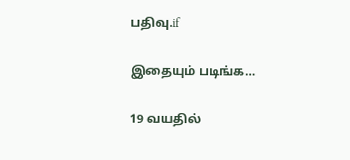பதிவு.if

இதையும் படிங்க…

19 வயதில்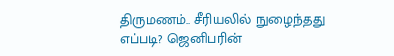திருமணம்.. சீரியலில் நுழைந்தது எப்படி? ஜெனிபரின்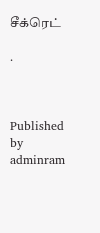சீக்ரெட்

.



Published by
adminram